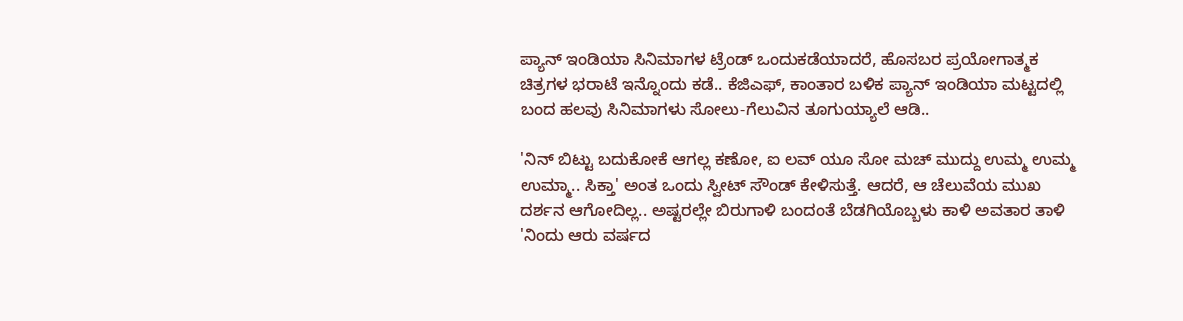ಪ್ಯಾನ್ ಇಂಡಿಯಾ ಸಿನಿಮಾಗಳ ಟ್ರೆಂಡ್ ಒಂದುಕಡೆಯಾದರೆ, ಹೊಸಬರ ಪ್ರಯೋಗಾತ್ಮಕ ಚಿತ್ರಗಳ ಭರಾಟೆ ಇನ್ನೊಂದು ಕಡೆ.. ಕೆಜಿಎಫ್, ಕಾಂತಾರ ಬಳಿಕ ಪ್ಯಾನ್ ಇಂಡಿಯಾ ಮಟ್ಟದಲ್ಲಿ ಬಂದ ಹಲವು ಸಿನಿಮಾಗಳು ಸೋಲು-ಗೆಲುವಿನ ತೂಗುಯ್ಯಾಲೆ ಆಡಿ..

'ನಿನ್ ಬಿಟ್ಟು ಬದುಕೋಕೆ ಆಗಲ್ಲ ಕಣೋ, ಐ ಲವ್ ಯೂ ಸೋ ಮಚ್ ಮುದ್ದು ಉಮ್ಮ ಉಮ್ಮ ಉಮ್ಮಾ.. ಸಿಕ್ತಾ' ಅಂತ ಒಂದು ಸ್ವೀಟ್ ಸೌಂಡ್ ಕೇಳಿಸುತ್ತೆ. ಆದರೆ, ಆ ಚೆಲುವೆಯ ಮುಖ ದರ್ಶನ ಆಗೋದಿಲ್ಲ.. ಅಷ್ಟರಲ್ಲೇ ಬಿರುಗಾಳಿ ಬಂದಂತೆ ಬೆಡಗಿಯೊಬ್ಬಳು ಕಾಳಿ ಅವತಾರ ತಾಳಿ 'ನಿಂದು ಆರು ವರ್ಷದ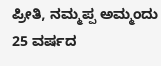ಪ್ರೀತಿ, ನಮ್ಮಪ್ಪ ಅಮ್ಮಂದು 25 ವರ್ಷದ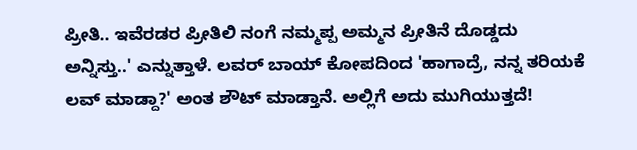ಪ್ರೀತಿ.. ಇವೆರಡರ ಪ್ರೀತಿಲಿ ನಂಗೆ ನಮ್ಮಪ್ಪ ಅಮ್ಮನ ಪ್ರೀತಿನೆ ದೊಡ್ಡದು ಅನ್ನಿಸ್ತು..' ಎನ್ನುತ್ತಾಳೆ. ಲವರ್ ಬಾಯ್ ಕೋಪದಿಂದ 'ಹಾಗಾದ್ರೆ, ನನ್ನ ತರಿಯಕೆ ಲವ್ ಮಾಡ್ದಾ?' ಅಂತ ಶೌಟ್ ಮಾಡ್ತಾನೆ. ಅಲ್ಲಿಗೆ ಅದು ಮುಗಿಯುತ್ತದೆ!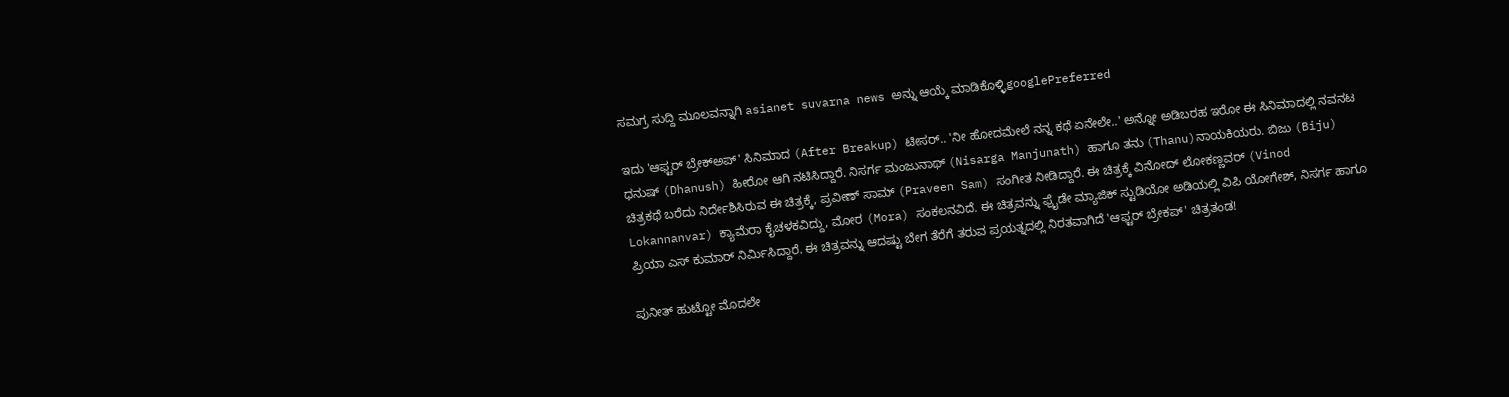ಸಮಗ್ರ ಸುದ್ದಿ ಮೂಲವನ್ನಾಗಿ asianet suvarna news ಅನ್ನು ಆಯ್ಕೆ ಮಾಡಿಕೊಳ್ಳಿgooglePreferred

ಇದು 'ಆಫ್ಟರ್ ಬ್ರೇಕ್‌ಅಪ್' ಸಿನಿಮಾದ (After Breakup) ಟೀಸರ್.. 'ನೀ ಹೋದಮೇಲೆ ನನ್ನ ಕಥೆ ಏನೇಲೇ..' ಅನ್ನೋ ಅಡಿಬರಹ ಇರೋ ಈ ಸಿನಿಮಾದಲ್ಲಿ ನವನಟ ಧನುಷ್ (Dhanush) ಹೀರೋ ಆಗಿ ನಟಿಸಿದ್ದಾರೆ. ನಿಸರ್ಗ ಮಂಜುನಾಥ್ (Nisarga Manjunath) ಹಾಗೂ ತನು (Thanu)ನಾಯಕಿಯರು. ಬಿಜು (Biju) ಚಿತ್ರಕಥೆ ಬರೆದು ನಿರ್ದೇಶಿಸಿರುವ ಈ ಚಿತ್ರಕ್ಕೆ, ಪ್ರವೀಣ್ ಸಾಮ್ (Praveen Sam) ಸಂಗೀತ ನೀಡಿದ್ದಾರೆ. ಈ ಚಿತ್ರಕ್ಕೆ ವಿನೋದ್ ಲೋಕಣ್ಣವರ್ (Vinod Lokannanvar) ಕ್ಯಾಮೆರಾ ಕೈಚಳಕವಿದ್ದು, ಮೋರ (Mora) ಸಂಕಲನವಿದೆ. ಈ ಚಿತ್ರವನ್ನು ಫ್ರೈಡೇ ಮ್ಯಾಜಿಕ್ ಸ್ಟುಡಿಯೋ ಅಡಿಯಲ್ಲಿ ವಿಪಿ ಯೋಗೇಶ್, ನಿಸರ್ಗ ಹಾಗೂ ಪ್ರಿಯಾ ಎಸ್ ಕುಮಾರ್ ನಿರ್ಮಿಸಿದ್ದಾರೆ. ಈ ಚಿತ್ರವನ್ನು ಆದಷ್ಟು ಬೇಗ ತೆರೆಗೆ ತರುವ ಪ್ರಯತ್ನದಲ್ಲಿ ನಿರತವಾಗಿದೆ 'ಆಫ್ಟರ್ ಬ್ರೇಕಪ್' ಚಿತ್ರತಂಡ!

ಪುನೀತ್ ಹುಟ್ಟೋ ಮೊದಲೇ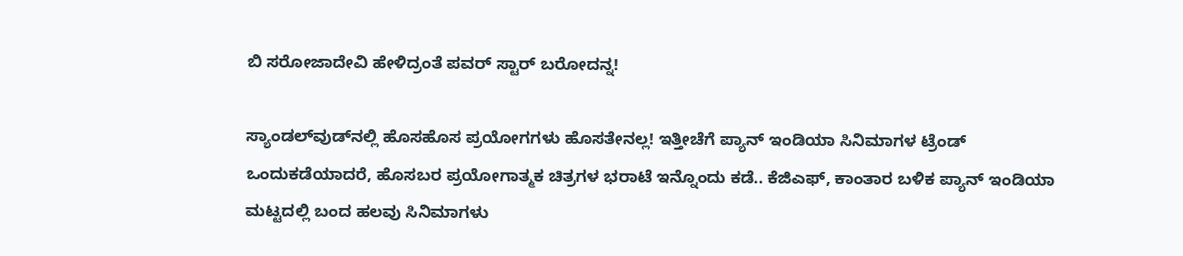ಬಿ ಸರೋಜಾದೇವಿ ಹೇಳಿದ್ರಂತೆ ಪವರ್ ಸ್ಟಾರ್ ಬರೋದನ್ನ!

ಸ್ಯಾಂಡಲ್‌ವುಡ್‌ನಲ್ಲಿ ಹೊಸಹೊಸ ಪ್ರಯೋಗಗಳು ಹೊಸತೇನಲ್ಲ! ಇತ್ತೀಚೆಗೆ ಪ್ಯಾನ್ ಇಂಡಿಯಾ ಸಿನಿಮಾಗಳ ಟ್ರೆಂಡ್ ಒಂದುಕಡೆಯಾದರೆ, ಹೊಸಬರ ಪ್ರಯೋಗಾತ್ಮಕ ಚಿತ್ರಗಳ ಭರಾಟೆ ಇನ್ನೊಂದು ಕಡೆ.. ಕೆಜಿಎಫ್, ಕಾಂತಾರ ಬಳಿಕ ಪ್ಯಾನ್ ಇಂಡಿಯಾ ಮಟ್ಟದಲ್ಲಿ ಬಂದ ಹಲವು ಸಿನಿಮಾಗಳು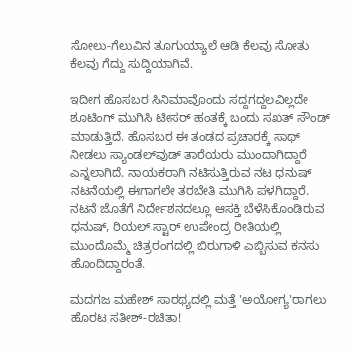ಸೋಲು-ಗೆಲುವಿನ ತೂಗುಯ್ಯಾಲೆ ಆಡಿ ಕೆಲವು ಸೋತು ಕೆಲವು ಗೆದ್ದು ಸುದ್ದಿಯಾಗಿವೆ.

ಇದೀಗ ಹೊಸಬರ ಸಿನಿಮಾವೊಂದು ಸದ್ದಗದ್ದಲವಿಲ್ಲದೇ ಶೂಟಿಂಗ್ ಮುಗಿಸಿ ಟೀಸರ್ ಹಂತಕ್ಕೆ ಬಂದು ಸಖತ್ ಸೌಂಡ್ ಮಾಡುತ್ತಿದೆ. ಹೊಸಬರ ಈ ತಂಡದ ಪ್ರಚಾರಕ್ಕೆ ಸಾಥ್ ನೀಡಲು ಸ್ಯಾಂಡಲ್‌ವುಡ್ ತಾರೆಯರು ಮುಂದಾಗಿದ್ದಾರೆ ಎನ್ನಲಾಗಿದೆ. ನಾಯಕರಾಗಿ ನಟಿಸುತ್ತಿರುವ ನಟ ಧನುಷ್ ನಟನೆಯಲ್ಲಿ ಈಗಾಗಲೇ ತರಬೇತಿ ಮುಗಿಸಿ ಪಳಗಿದ್ದಾರೆ. ನಟನೆ ಜೊತೆಗೆ ನಿರ್ದೇಶನದಲ್ಲೂ ಆಸಕ್ತಿ ಬೆಳೆಸಿಕೊಂಡಿರುವ ಧನುಷ್, ರಿಯಲ್ ಸ್ಟಾರ್ ಉಪೇಂದ್ರ ರೀತಿಯಲ್ಲಿ ಮುಂದೊಮ್ಮೆ ಚಿತ್ರರಂಗದಲ್ಲಿ ಬಿರುಗಾಳಿ ಎಬ್ಬಿಸುವ ಕನಸು ಹೊಂದಿದ್ದಾರಂತೆ.

ಮದಗಜ ಮಹೇಶ್ ಸಾರಥ್ಯದಲ್ಲಿ ಮತ್ತೆ 'ಅಯೋಗ್ಯ'ರಾಗಲು ಹೊರಟ ಸತೀಶ್-ರಚಿತಾ!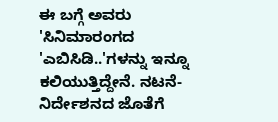ಈ ಬಗ್ಗೆ ಅವರು 'ಸಿನಿಮಾರಂಗದ 'ಎಬಿಸಿಡಿ..'ಗಳನ್ನು ಇನ್ನೂ ಕಲಿಯುತ್ತಿದ್ದೇನೆ. ನಟನೆ-ನಿರ್ದೇಶನದ ಜೊತೆಗೆ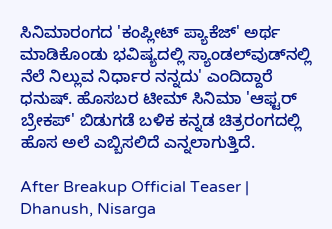ಸಿನಿಮಾರಂಗದ 'ಕಂಪ್ಲೀಟ್ ಪ್ಯಾಕೆಜ್‌' ಅರ್ಥ ಮಾಡಿಕೊಂಡು ಭವಿಷ್ಯದಲ್ಲಿ ಸ್ಯಾಂಡಲ್‌ವುಡ್‌ನಲ್ಲಿ ನೆಲೆ ನಿಲ್ಲುವ ನಿರ್ಧಾರ ನನ್ನದು' ಎಂದಿದ್ದಾರೆ ಧನುಷ್. ಹೊಸಬರ ಟೀಮ್ ಸಿನಿಮಾ 'ಆಫ್ಟರ್ ಬ್ರೇಕಪ್' ಬಿಡುಗಡೆ ಬಳಿಕ ಕನ್ನಡ ಚಿತ್ರರಂಗದಲ್ಲಿ ಹೊಸ ಅಲೆ ಎಬ್ಬಿಸಲಿದೆ ಎನ್ನಲಾಗುತ್ತಿದೆ.

After Breakup Official Teaser | Dhanush, Nisarga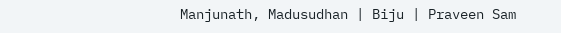Manjunath, Madusudhan | Biju | Praveen Sam